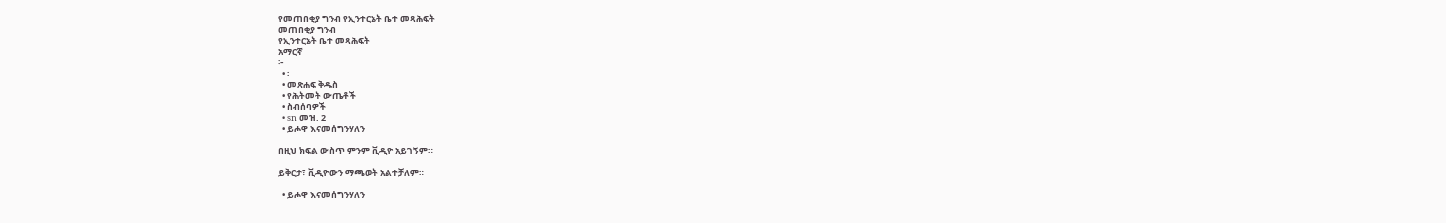የመጠበቂያ ግንብ የኢንተርኔት ቤተ መጻሕፍት
መጠበቂያ ግንብ
የኢንተርኔት ቤተ መጻሕፍት
አማርኛ
፦
  • ፡
  • መጽሐፍ ቅዱስ
  • የሕትመት ውጤቶች
  • ስብሰባዎች
  • sn መዝ. 2
  • ይሖዋ እናመሰግንሃለን

በዚህ ክፍል ውስጥ ምንም ቪዲዮ አይገኝም።

ይቅርታ፣ ቪዲዮውን ማጫወት አልተቻለም።

  • ይሖዋ እናመሰግንሃለን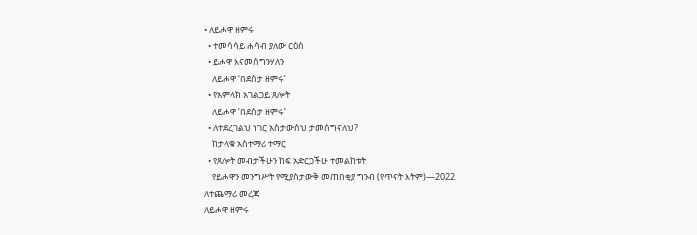• ለይሖዋ ዘምሩ
  • ተመሳሳይ ሐሳብ ያለው ርዕስ
  • ይሖዋ እናመሰግንሃለን
    ለይሖዋ ‘በደስታ ዘምሩ’
  • የአምላክ አገልጋይ ጸሎት
    ለይሖዋ ‘በደስታ ዘምሩ’
  • ለተደረገልህ ነገር አስታውሰህ ታመሰግናለህ?
    ከታላቁ አስተማሪ ተማር
  • የጸሎት መብታችሁን ከፍ አድርጋችሁ ተመልከቱት
    የይሖዋን መንግሥት የሚያስታውቅ መጠበቂያ ግንብ (የጥናት እትም)—2022
ለተጨማሪ መረጃ
ለይሖዋ ዘምሩ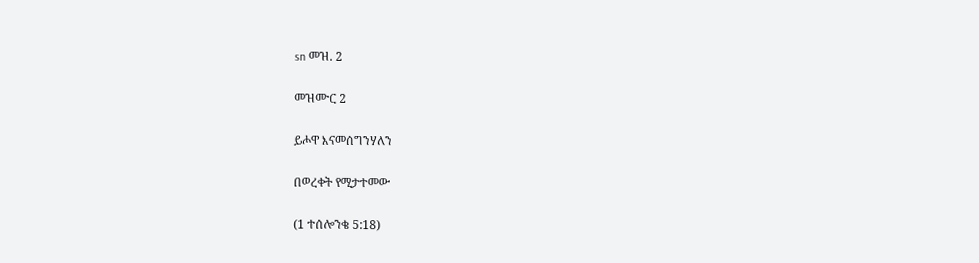sn መዝ. 2

መዝሙር 2

ይሖዋ እናመሰግንሃለን

በወረቀት የሚታተመው

(1 ተሰሎንቄ 5:18)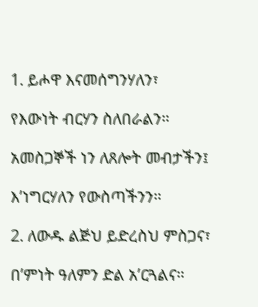1. ይሖዋ እናመሰግንሃለን፣

የእውነት ብርሃን ስለበራልን።

አመስጋኞች ነን ለጸሎት መብታችን፤

እ’ነግርሃለን የውስጣችንን።

2. ለውዱ ልጅህ ይድረስህ ምስጋና፣

በ’ምነት ዓለምን ድል አ’ርጓልና።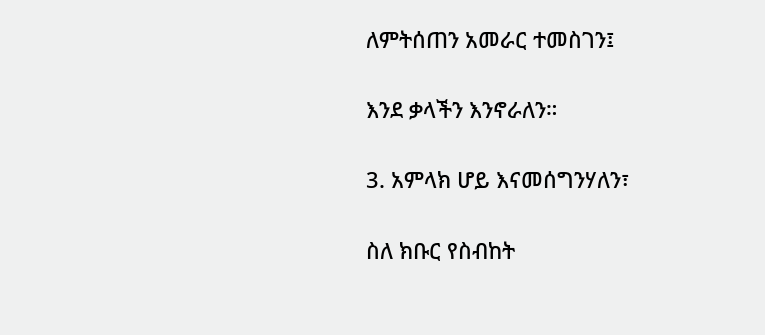ለምትሰጠን አመራር ተመስገን፤

እንደ ቃላችን እንኖራለን።

3. አምላክ ሆይ እናመሰግንሃለን፣

ስለ ክቡር የስብከት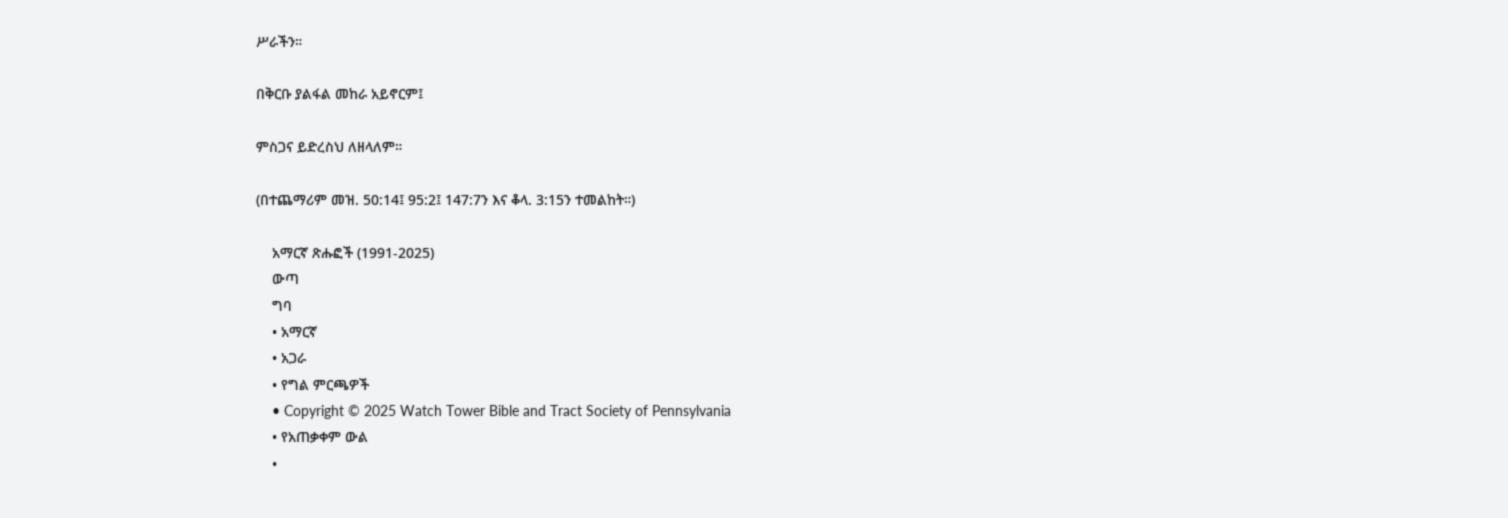ሥራችን።

በቅርቡ ያልፋል መከራ አይኖርም፤

ምስጋና ይድረስህ ለዘላለም።

(በተጨማሪም መዝ. 50:14፤ 95:2፤ 147:7ን እና ቆላ. 3:15ን ተመልከት።)

    አማርኛ ጽሑፎች (1991-2025)
    ውጣ
    ግባ
    • አማርኛ
    • አጋራ
    • የግል ምርጫዎች
    • Copyright © 2025 Watch Tower Bible and Tract Society of Pennsylvania
    • የአጠቃቀም ውል
    •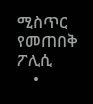ሚስጥር የመጠበቅ ፖሊሲ
    •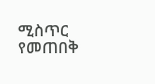ሚስጥር የመጠበቅ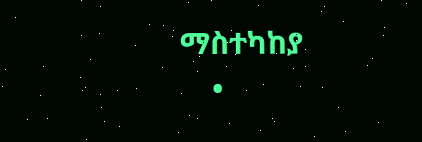ማስተካከያ
    •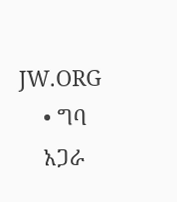JW.ORG
    • ግባ
    አጋራ